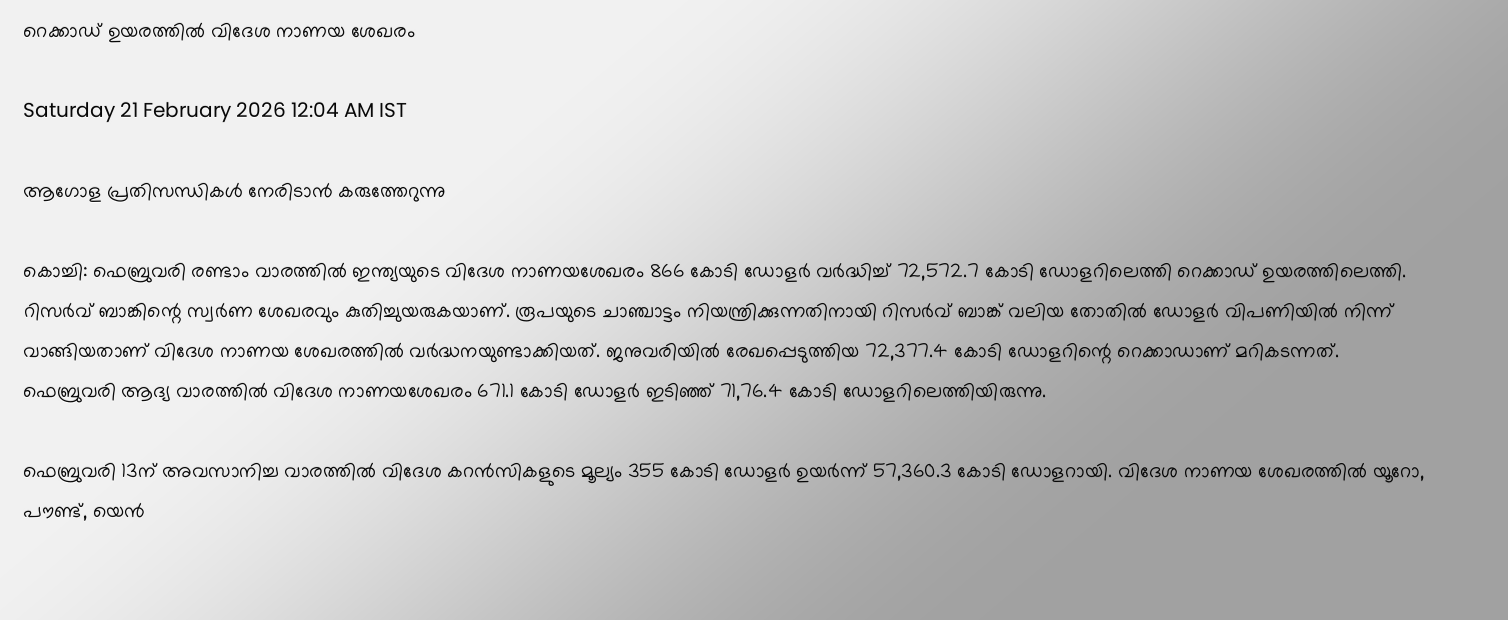റെക്കാഡ് ഉയരത്തിൽ വിദേശ നാണയ ശേഖരം

Saturday 21 February 2026 12:04 AM IST

ആഗോള പ്രതിസന്ധികൾ നേരിടാൻ കരുത്തേറുന്നു

കൊച്ചി: ഫെബ്രുവരി രണ്ടാം വാരത്തിൽ ഇന്ത്യയുടെ വിദേശ നാണയശേഖരം 866 കോടി ഡോളർ വർദ്ധിച്ച് 72,572.7 കോടി ഡോളറിലെത്തി റെക്കാഡ് ഉയരത്തിലെത്തി. റിസർവ് ബാങ്കിന്റെ സ്വർണ ശേഖരവും കുതിച്ചുയരുകയാണ്. രൂപയുടെ ചാഞ്ചാട്ടം നിയന്ത്രിക്കുന്നതിനായി റിസർവ് ബാങ്ക് വലിയ തോതിൽ ഡോളർ വിപണിയിൽ നിന്ന് വാങ്ങിയതാണ് വിദേശ നാണയ ശേഖരത്തിൽ വർദ്ധനയുണ്ടാക്കിയത്. ജനുവരിയിൽ രേഖപ്പെടുത്തിയ 72,377.4 കോടി ഡോളറിന്റെ റെക്കാഡാണ് മറികടന്നത്. ഫെബ്രുവരി ആദ്യ വാരത്തിൽ വിദേശ നാണയശേഖരം 671.1 കോടി ഡോളർ ഇടിഞ്ഞ് 71,76.4 കോടി ഡോളറിലെത്തിയിരുന്നു.

ഫെബ്രുവരി 13ന് അവസാനിച്ച വാരത്തിൽ വിദേശ കറൻസികളുടെ മൂല്യം 355 കോടി ഡോളർ ഉയർന്ന് 57,360.3 കോടി ഡോളറായി. വിദേശ നാണയ ശേഖരത്തിൽ യൂറോ, പൗണ്ട്, യെൻ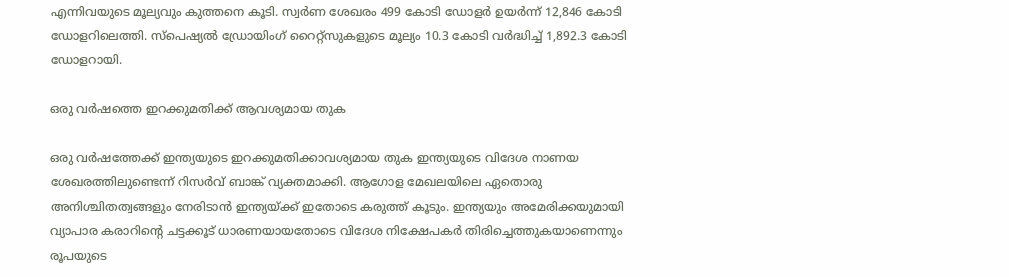എന്നിവയുടെ മൂല്യവും കുത്തനെ കൂടി. സ്വർണ ശേഖരം 499 കോടി ഡോളർ ഉയർന്ന് 12,846 കോടി ഡോളറിലെത്തി. സ്‌പെഷ്യൽ ഡ്രോയിംഗ് റൈറ്റ്സുകളുടെ മൂല്യം 10.3 കോടി വർദ്ധിച്ച് 1,892.3 കോടി ഡോളറായി.

ഒരു വർഷത്തെ ഇറക്കുമതിക്ക് ആവശ്യമായ തുക

ഒരു വർഷത്തേക്ക് ഇന്ത്യയുടെ ഇറക്കുമതിക്കാവശ്യമായ തുക ഇന്ത്യയുടെ വിദേശ നാണയ ശേഖരത്തിലുണ്ടെന്ന് റിസർവ് ബാങ്ക് വ്യക്തമാക്കി. ആഗോള മേഖലയിലെ ഏതൊരു അനിശ്ചിതത്വങ്ങളും നേരിടാൻ ഇന്ത്യയ്ക്ക് ഇതോടെ കരുത്ത് കൂടും. ഇന്ത്യയും അമേരിക്കയുമായി വ്യാപാര കരാറിന്റെ ചട്ടക്കൂട് ധാരണയായതോടെ വിദേശ നിക്ഷേപകർ തിരിച്ചെത്തുകയാണെന്നും രൂപയുടെ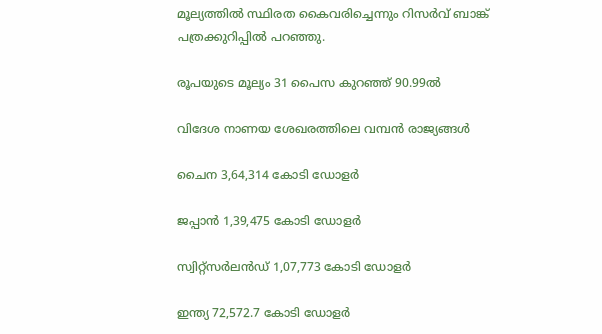മൂല്യത്തിൽ സ്ഥിരത കൈവരിച്ചെന്നും റിസർവ് ബാങ്ക് പത്രക്കുറിപ്പിൽ പറഞ്ഞു.

രൂപയുടെ മൂല്യം 31 പൈസ കുറഞ്ഞ് 90.99ൽ

വിദേശ നാണയ ശേഖരത്തിലെ വമ്പൻ രാജ്യങ്ങൾ

ചൈന 3,64,314 കോടി ഡോളർ

ജപ്പാൻ 1,39,475 കോടി ഡോളർ

സ്വിറ്റ്സർലൻഡ് 1,07,773 കോടി ഡോളർ

ഇന്ത്യ 72,572.7 കോടി ഡോളർ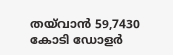തയ്‌വാൻ 59,7430 കോടി ഡോളർ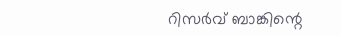റിസർവ് ബാങ്കിന്റെ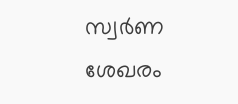സ്വർണ ശേഖരം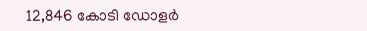12,846 കോടി ഡോളർ